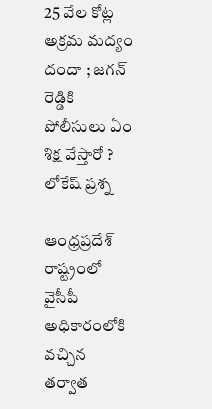25 వేల కోట్ల అక్రమ మద్యం దందా ; జగన్ రెడ్డికి పోలీసులు ఏం శిక్ష వేస్తారో ? లోకేష్ ప్రశ్న

ఆంధ్రప్రదేశ్ రాష్ట్రంలో వైసీపీ అధికారంలోకి వచ్చిన తర్వాత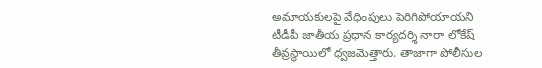అమాయకులపై వేధింపులు పెరిగిపోయాయని టీడీపీ జాతీయ ప్రధాన కార్యదర్శి నారా లోకేష్ తీవ్రస్థాయిలో ధ్వజమెత్తారు. తాజాగా పోలీసుల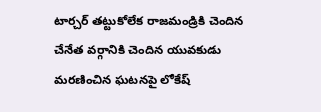టార్చర్ తట్టుకోలేక రాజమండ్రికి చెందిన చేనేత వర్గానికి చెందిన యువకుడు మరణించిన ఘటనపై లోకేష్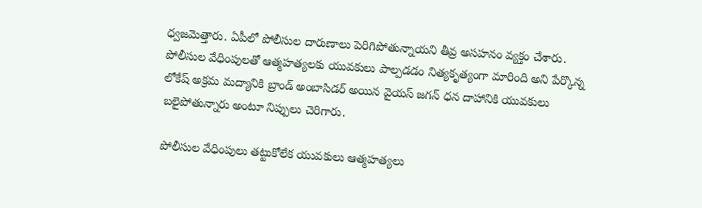ధ్వజమెత్తారు. ఏపీలో పోలీసుల దారుణాలు పెరిగిపోతున్నాయని తీవ్ర అసహనం వ్యక్తం చేశారు. పోలీసుల వేధింపులతో ఆత్మహత్యలకు యువకులు పాల్పడడం నిత్యకృత్యంగా మారింది అని పేర్కొన్న లోకేష్ అక్రమ మద్యానికి బ్రాండ్ అంబాసిడర్ అయిన వైయస్ జగన్ ధన దాహానికి యువకులు బలైపోతున్నారు అంటూ నిప్పులు చెరిగారు.

పోలీసుల వేధింపులు తట్టుకోలేక యువకులు ఆత్మహత్యలు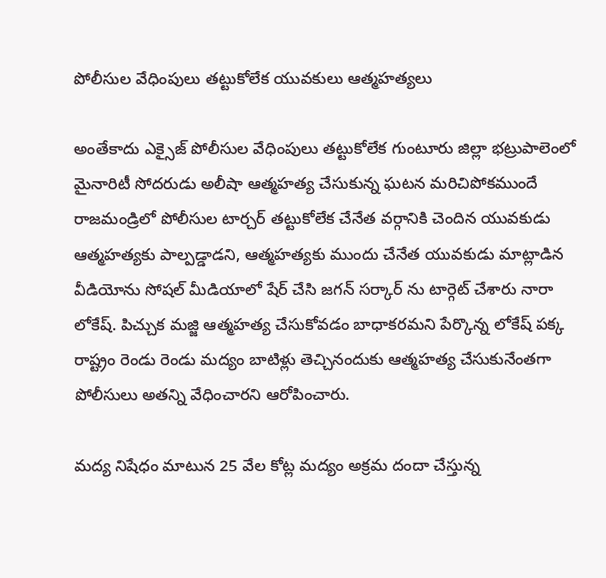పోలీసుల వేధింపులు తట్టుకోలేక యువకులు ఆత్మహత్యలు

అంతేకాదు ఎక్సైజ్ పోలీసుల వేధింపులు తట్టుకోలేక గుంటూరు జిల్లా భట్రుపాలెంలో మైనారిటీ సోదరుడు అలీషా ఆత్మహత్య చేసుకున్న ఘటన మరిచిపోకముందే రాజమండ్రిలో పోలీసుల టార్చర్ తట్టుకోలేక చేనేత వర్గానికి చెందిన యువకుడు ఆత్మహత్యకు పాల్పడ్డాడని, ఆత్మహత్యకు ముందు చేనేత యువకుడు మాట్లాడిన వీడియోను సోషల్ మీడియాలో షేర్ చేసి జగన్ సర్కార్ ను టార్గెట్ చేశారు నారా లోకేష్. పిచ్చుక మజ్జి ఆత్మహత్య చేసుకోవడం బాధాకరమని పేర్కొన్న లోకేష్ పక్క రాష్ట్రం రెండు రెండు మద్యం బాటిళ్లు తెచ్చినందుకు ఆత్మహత్య చేసుకునేంతగా పోలీసులు అతన్ని వేధించారని ఆరోపించారు.

మద్య నిషేధం మాటున 25 వేల కోట్ల మద్యం అక్రమ దందా చేస్తున్న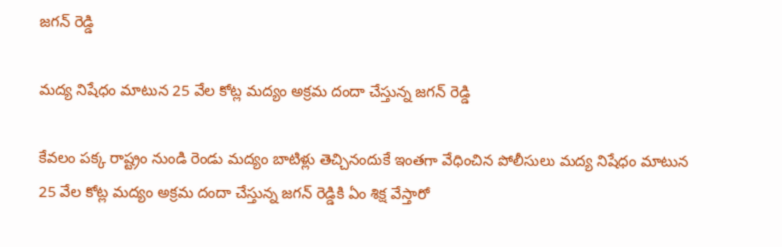జగన్ రెడ్డి

మద్య నిషేధం మాటున 25 వేల కోట్ల మద్యం అక్రమ దందా చేస్తున్న జగన్ రెడ్డి

కేవలం పక్క రాష్ట్రం నుండి రెండు మద్యం బాటిళ్లు తెచ్చినందుకే ఇంతగా వేధించిన పోలీసులు మద్య నిషేధం మాటున 25 వేల కోట్ల మద్యం అక్రమ దందా చేస్తున్న జగన్ రెడ్డికి ఏం శిక్ష వేస్తారో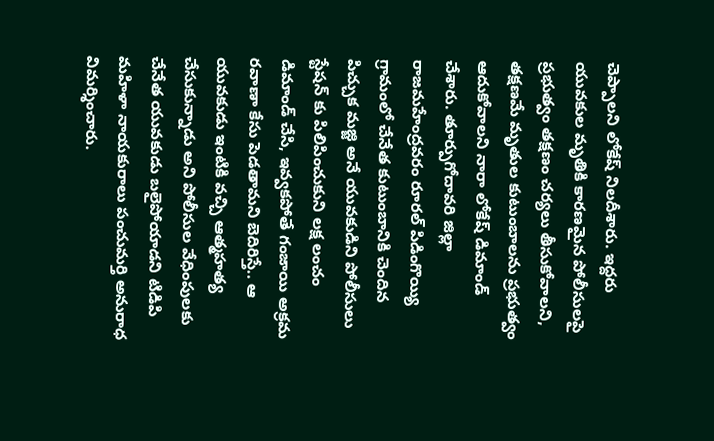చెప్పాలని లోకేష్ నిలదీశారు. ఇద్దరు యువకుల మృతికి కారణమైన పోలీసులపై ప్రభుత్వం తక్షణం చర్యలు తీసుకోవాలని, తక్షణమే మృతుల కుటుంబాలను ప్రభుత్వం ఆదుకోవాలని నారా లోకేష్ డిమాండ్ చేశారు. తూర్పుగోదావరి జిల్లా రాజమహేంద్రవరం రూరల్‌ పిడింగొయ్యి గ్రామంలో చేనేత కుటుంబానికి చెందిన పిచ్చుక మజ్జి అనే యువకుడిని పోలీసులు స్టేషన్ కు పిలిపించుకుని లక్ష లంచం డిమాండ్ చేసి, ఇవ్వకపోతే గంజాయి అక్రమ రవాణా కేసు పెడతామని బెదిరిస్తే.. ఆ యువకుడు ఇంటికి వచ్చి ఆత్మహత్య చేసుకున్నాడు అని పోలీసుల వేధింపులకు చేనేత యువకుడు బలైపోయాడని టిడిపి మహిళా నాయకురాలు పంచుమర్తి అనురాధ విమర్శించారు.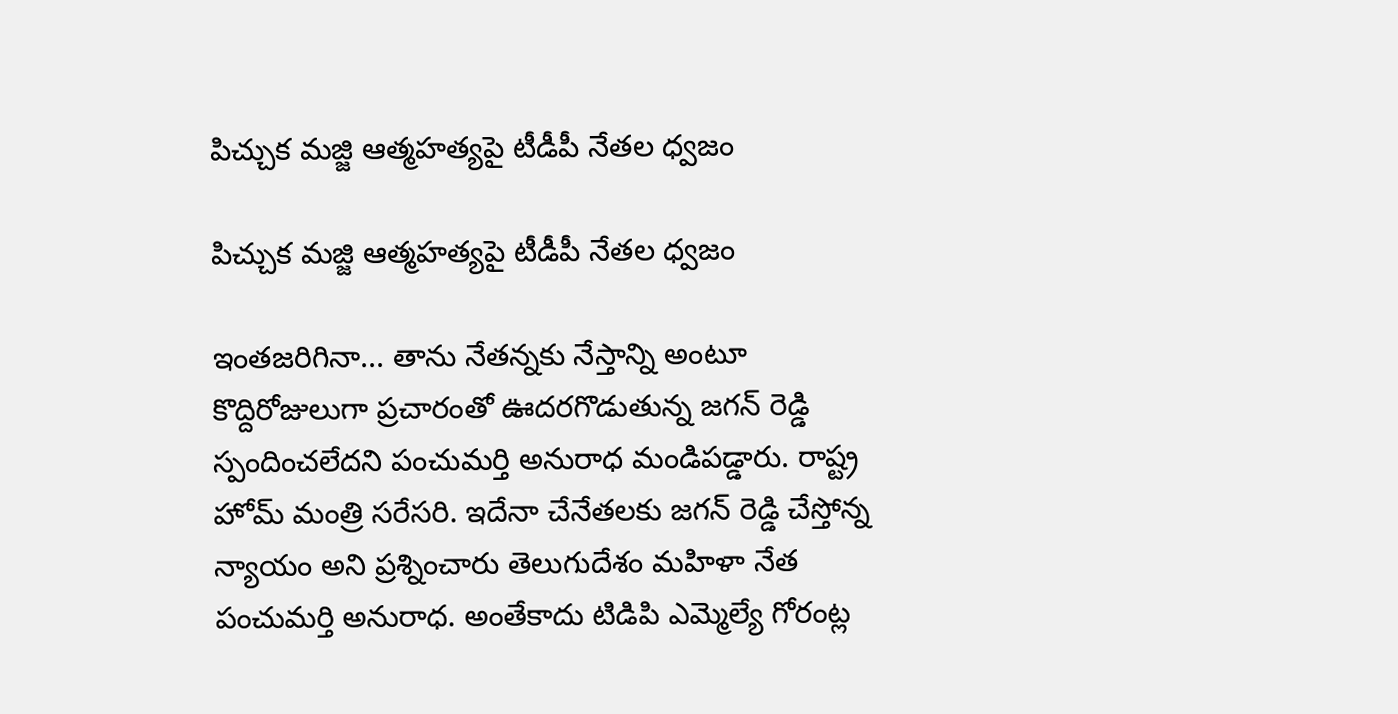పిచ్చుక మజ్జి ఆత్మహత్యపై టీడీపీ నేతల ధ్వజం

పిచ్చుక మజ్జి ఆత్మహత్యపై టీడీపీ నేతల ధ్వజం

ఇంతజరిగినా... తాను నేతన్నకు నేస్తాన్ని అంటూ కొద్దిరోజులుగా ప్రచారంతో ఊదరగొడుతున్న జగన్ రెడ్డి స్పందించలేదని పంచుమర్తి అనురాధ మండిపడ్డారు. రాష్ట్ర హోమ్ మంత్రి సరేసరి. ఇదేనా చేనేతలకు జగన్ రెడ్డి చేస్తోన్న న్యాయం అని ప్రశ్నించారు తెలుగుదేశం మహిళా నేత పంచుమర్తి అనురాధ. అంతేకాదు టిడిపి ఎమ్మెల్యే గోరంట్ల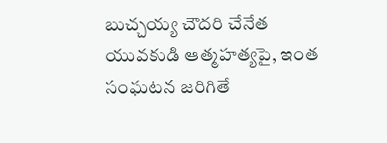బుచ్చయ్య చౌదరి చేనేత యువకుడి ఆత్మహత్యపై, ఇంత సంఘటన జరిగితే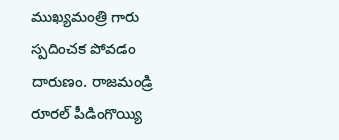ముఖ్యమంత్రి గారు స్పదించక పోవడం దారుణం. రాజమండ్రి రూరల్ పీడింగొయ్యి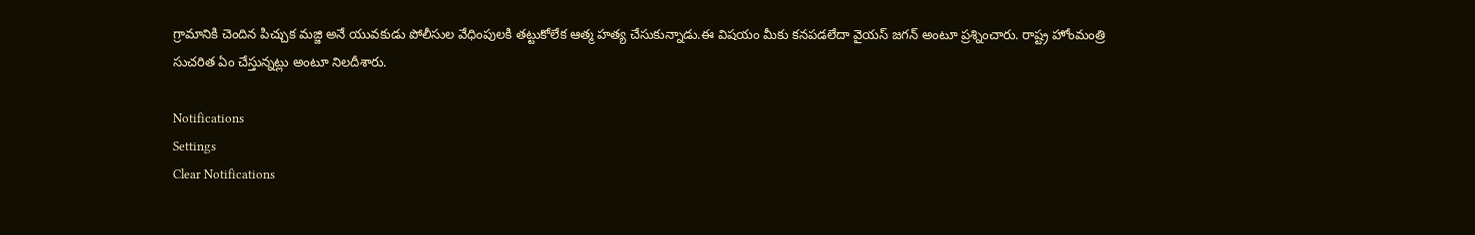గ్రామానికి చెందిన పిచ్చుక మజ్జి అనే యువకుడు పోలీసుల వేధింపులకి తట్టుకోలేక ఆత్మ హత్య చేసుకున్నాడు.ఈ విషయం మీకు కనపడలేదా వైయస్ జగన్ అంటూ ప్రశ్నించారు. రాష్ట్ర హోంమంత్రి సుచరిత ఏం చేస్తున్నట్లు అంటూ నిలదీశారు.

Notifications
Settings
Clear Notifications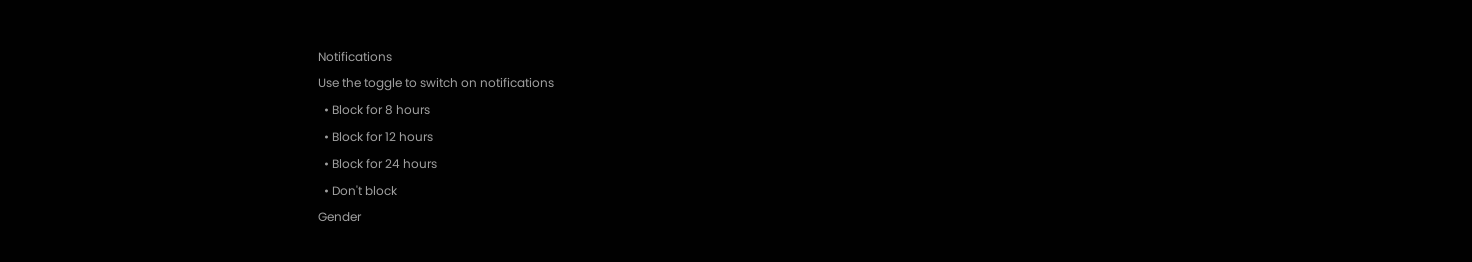Notifications
Use the toggle to switch on notifications
  • Block for 8 hours
  • Block for 12 hours
  • Block for 24 hours
  • Don't block
Gender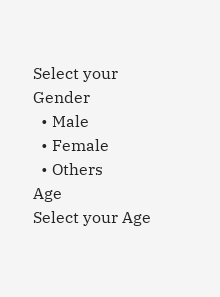Select your Gender
  • Male
  • Female
  • Others
Age
Select your Age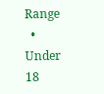Range
  • Under 18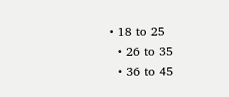• 18 to 25
  • 26 to 35
  • 36 to 45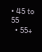• 45 to 55
  • 55+